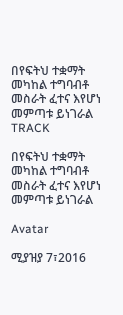በየፍትህ ተቋማት መካከል ተግባብቶ መስራት ፈተና እየሆነ መምጣቱ ይነገራል
TRACK

በየፍትህ ተቋማት መካከል ተግባብቶ መስራት ፈተና እየሆነ መምጣቱ ይነገራል

Avatar

ሚያዝያ 7፣2016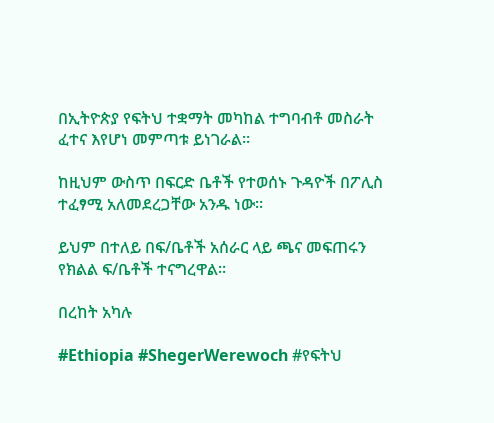በኢትዮጵያ የፍትህ ተቋማት መካከል ተግባብቶ መስራት ፈተና እየሆነ መምጣቱ ይነገራል፡፡

ከዚህም ውስጥ በፍርድ ቤቶች የተወሰኑ ጉዳዮች በፖሊስ ተፈፃሚ አለመደረጋቸው አንዱ ነው፡፡

ይህም በተለይ በፍ/ቤቶች አሰራር ላይ ጫና መፍጠሩን የክልል ፍ/ቤቶች ተናግረዋል፡፡

በረከት አካሉ

#Ethiopia #ShegerWerewoch #የፍትህ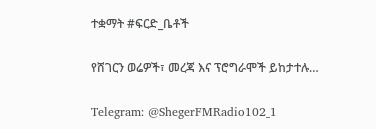ተቋማት #ፍርድ_ቤቶች

የሸገርን ወሬዎች፣ መረጃ እና ፕሮግራሞች ይከታተሉ…

Telegram: @ShegerFMRadio102_1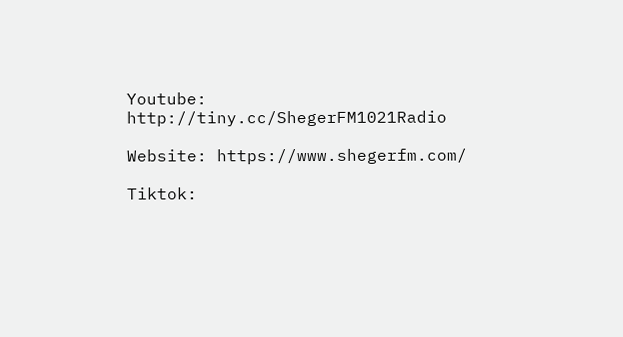Youtube: http://tiny.cc/ShegerFM1021Radio

Website: https://www.shegerfm.com/

Tiktok: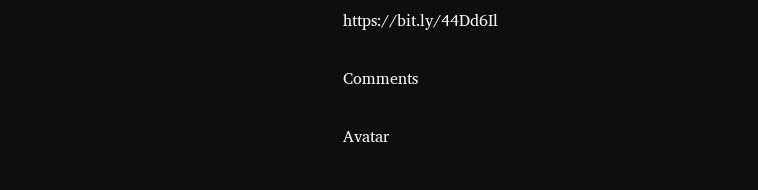https://bit.ly/44Dd6Il

Comments

Avatar